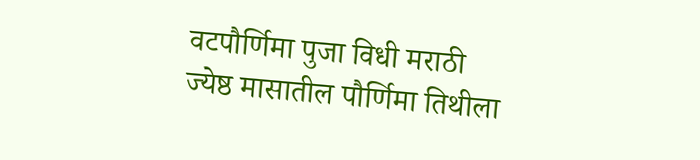वटपौर्णिमा पुजा विधी मराठी
ज्येष्ठ मासातील पौर्णिमा तिथीला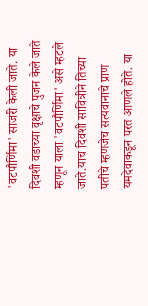'वटपौर्णिमा' साजरी केली जाते. या दिवशी वडाच्या वृक्षाचे पुजन केले जाते म्हणून याला 'वटपौर्णिमा' असे म्हटले जाते.याच दिवशी सावित्रीने तिच्या पतीचे म्हणजेच सत्यवानाचे प्राण यमदेवाकडून परत आणले होते. या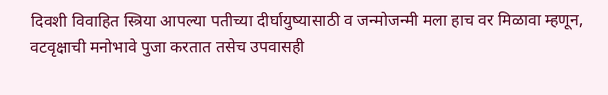दिवशी विवाहित स्त्रिया आपल्या पतीच्या दीर्घायुष्यासाठी व जन्मोजन्मी मला हाच वर मिळावा म्हणून, वटवृक्षाची मनोभावे पुजा करतात तसेच उपवासही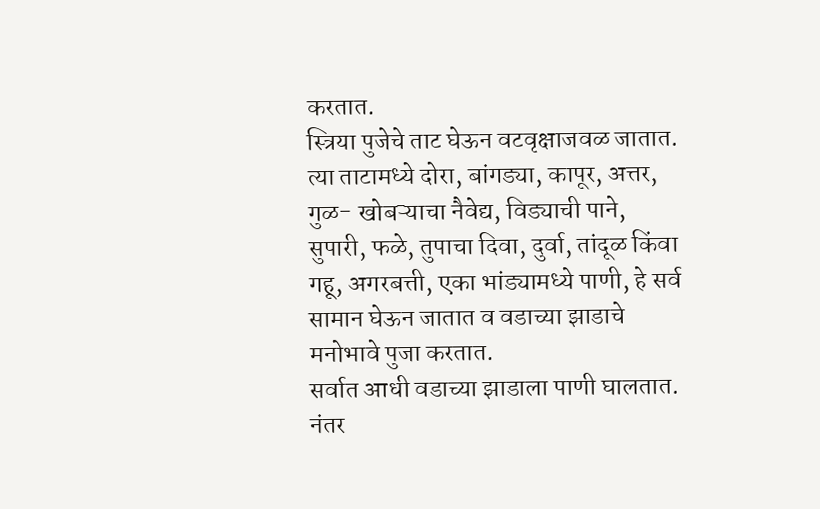करतात.
स्त्रिया पुजेचे ताट घेऊन वटवृक्षाजवळ जातात. त्या ताटामध्ये दोरा, बांगड्या, कापूर, अत्तर, गुळ- खोबऱ्याचा नैवेद्य, विड्याची पाने, सुपारी, फळे, तुपाचा दिवा, दुर्वा, तांदूळ किंवा गहू, अगरबत्ती, एका भांड्यामध्ये पाणी, हे सर्व सामान घेऊन जातात व वडाच्या झाडाचे मनोभावे पुजा करतात.
सर्वात आधी वडाच्या झाडाला पाणी घालतात. नंतर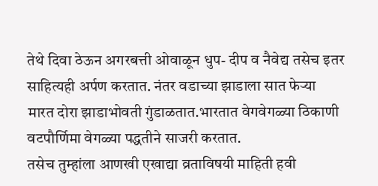तेथे दिवा ठेऊन अगरबत्ती ओवाळून धुप- दीप व नैवेद्य तसेच इतर साहित्यही अर्पण करतात. नंतर वडाच्या झाडाला सात फेऱ्या मारत दोरा झाडाभोवती गुंडाळतात.भारतात वेगवेगळ्या ठिकाणी वटपौर्णिमा वेगळ्या पद्धतीने साजरी करतात.
तसेच तुम्हांला आणखी एखाद्या व्रताविषयी माहिती हवी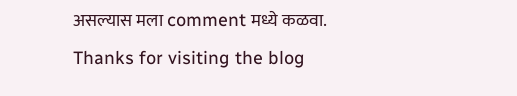असल्यास मला comment मध्ये कळवा.
Thanks for visiting the blog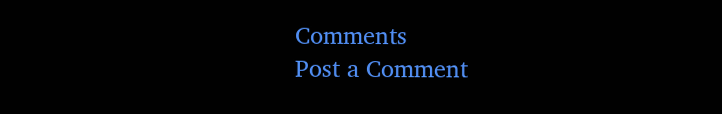Comments
Post a Comment